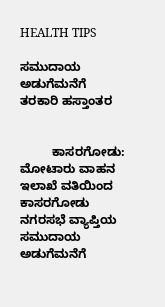HEALTH TIPS

ಸಮುದಾಯ ಅಡುಗೆಮನೆಗೆ ತರಕಾರಿ ಹಸ್ತಾಂತರ


         ಕಾಸರಗೋಡು:  ಮೋಟಾರು ವಾಹನ ಇಲಾಖೆ ವತಿಯಿಂದ ಕಾಸರಗೋಡು ನಗರಸಭೆ ವ್ಯಾಪ್ತಿಯ ಸಮುದಾಯ ಅಡುಗೆಮನೆಗೆ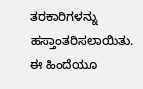ತರಕಾರಿಗಳನ್ನು ಹಸ್ತಾಂತರಿಸಲಾಯಿತು. ಈ ಹಿಂದೆಯೂ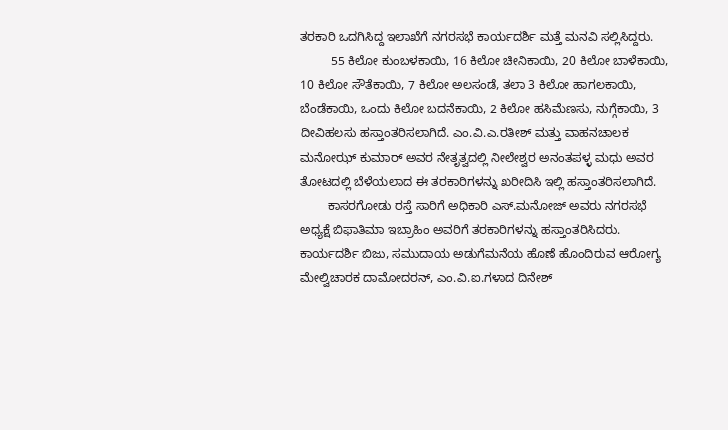ತರಕಾರಿ ಒದಗಿಸಿದ್ದ ಇಲಾಖೆಗೆ ನಗರಸಭೆ ಕಾರ್ಯದರ್ಶಿ ಮತ್ತೆ ಮನವಿ ಸಲ್ಲಿಸಿದ್ದರು.
         55 ಕಿಲೋ ಕುಂಬಳಕಾಯಿ, 16 ಕಿಲೋ ಚೀನಿಕಾಯಿ, 20 ಕಿಲೋ ಬಾಳೆಕಾಯಿ, 10 ಕಿಲೋ ಸೌತೆಕಾಯಿ, 7 ಕಿಲೋ ಅಲಸಂಡೆ, ತಲಾ 3 ಕಿಲೋ ಹಾಗಲಕಾಯಿ, ಬೆಂಡೆಕಾಯಿ, ಒಂದು ಕಿಲೋ ಬದನೆಕಾಯಿ, 2 ಕಿಲೋ ಹಸಿಮೆಣಸು, ನುಗ್ಗೆಕಾಯಿ, 3 ದೀವಿಹಲಸು ಹಸ್ತಾಂತರಿಸಲಾಗಿದೆ. ಎಂ.ವಿ.ಎ.ರತೀಶ್ ಮತ್ತು ವಾಹನಚಾಲಕ ಮನೋಝ್ ಕುಮಾರ್ ಅವರ ನೇತೃತ್ವದಲ್ಲಿ ನೀಲೇಶ್ವರ ಅನಂತಪಳ್ಳ ಮಧು ಅವರ ತೋಟದಲ್ಲಿ ಬೆಳೆಯಲಾದ ಈ ತರಕಾರಿಗಳನ್ನು ಖರೀದಿಸಿ ಇಲ್ಲಿ ಹಸ್ತಾಂತರಿಸಲಾಗಿದೆ.
        ಕಾಸರಗೋಡು ರಸ್ತೆ ಸಾರಿಗೆ ಅಧಿಕಾರಿ ಎಸ್.ಮನೋಜ್ ಅವರು ನಗರಸಭೆ ಅಧ್ಯಕ್ಷೆ ಬಿಫಾತಿಮಾ ಇಬ್ರಾಹಿಂ ಅವರಿಗೆ ತರಕಾರಿಗಳನ್ನು ಹಸ್ತಾಂತರಿಸಿದರು. ಕಾರ್ಯದರ್ಶಿ ಬಿಜು, ಸಮುದಾಯ ಅಡುಗೆಮನೆಯ ಹೊಣೆ ಹೊಂದಿರುವ ಆರೋಗ್ಯ ಮೇಲ್ವಿಚಾರಕ ದಾಮೋದರನ್, ಎಂ.ವಿ.ಐ.ಗಳಾದ ದಿನೇಶ್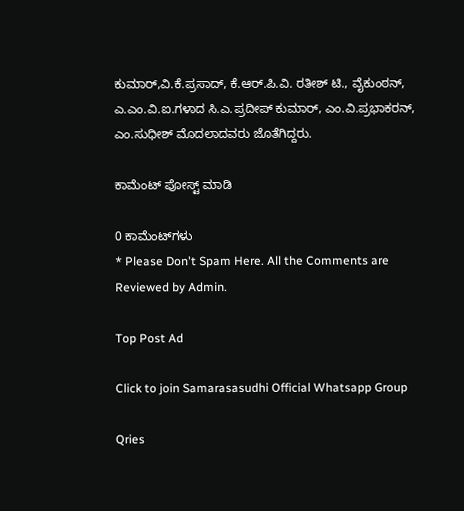ಕುಮಾರ್,ವಿ.ಕೆ.ಪ್ರಸಾದ್, ಕೆ.ಆರ್.ಪಿ.ವಿ. ರತೀಶ್ ಟಿ., ವೈಕುಂಠನ್, ಎ.ಎಂ.ವಿ.ಐ.ಗಳಾದ ಸಿ.ಎ.ಪ್ರದೀಪ್ ಕುಮಾರ್, ಎಂ.ವಿ.ಪ್ರಭಾಕರನ್, ಎಂ.ಸುಧೀಶ್ ಮೊದಲಾದವರು ಜೊತೆಗಿದ್ದರು.

ಕಾಮೆಂಟ್‌‌ ಪೋಸ್ಟ್‌ ಮಾಡಿ

0 ಕಾಮೆಂಟ್‌ಗಳು
* Please Don't Spam Here. All the Comments are Reviewed by Admin.

Top Post Ad

Click to join Samarasasudhi Official Whatsapp Group

Qries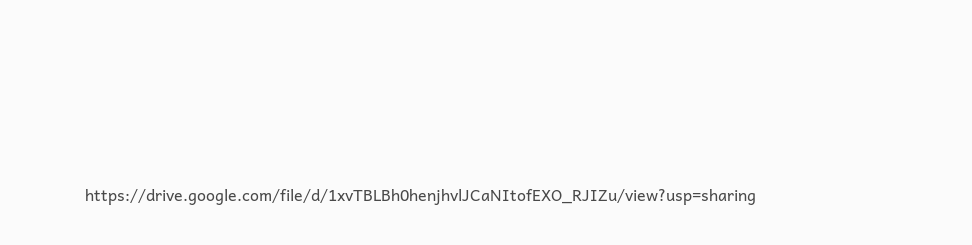https://drive.google.com/file/d/1xvTBLBh0henjhvlJCaNItofEXO_RJIZu/view?usp=sharing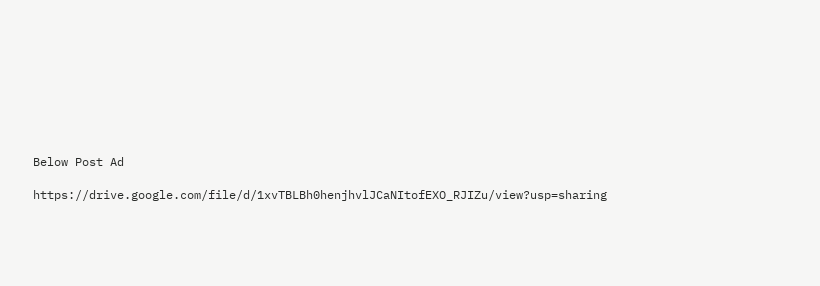Below Post Ad

https://drive.google.com/file/d/1xvTBLBh0henjhvlJCaNItofEXO_RJIZu/view?usp=sharing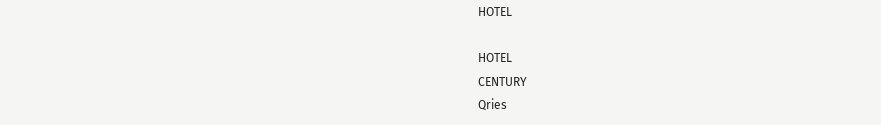HOTEL

HOTEL
CENTURY
Qries